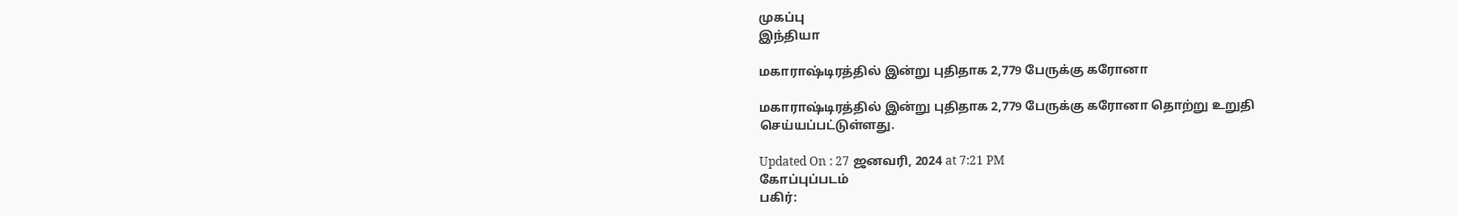முகப்பு
இந்தியா

மகாராஷ்டிரத்தில் இன்று புதிதாக 2,779 பேருக்கு கரோனா

மகாராஷ்டிரத்தில் இன்று புதிதாக 2,779 பேருக்கு கரோனா தொற்று உறுதி செய்யப்பட்டுள்ளது.

Updated On : 27 ஜனவரி, 2024 at 7:21 PM
கோப்புப்படம்
பகிர்: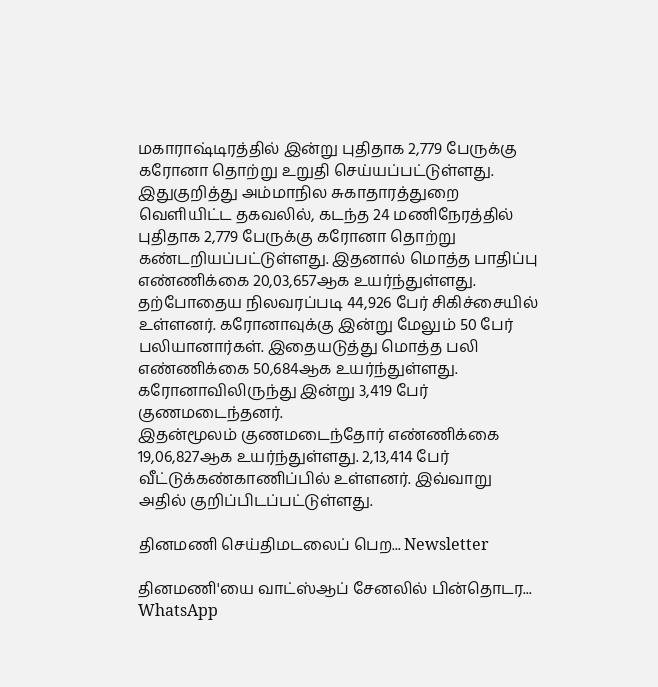மகாராஷ்டிரத்தில் இன்று புதிதாக 2,779 பேருக்கு கரோனா தொற்று உறுதி செய்யப்பட்டுள்ளது.
இதுகுறித்து அம்மாநில சுகாதாரத்துறை வெளியிட்ட தகவலில், கடந்த 24 மணிநேரத்தில் புதிதாக 2,779 பேருக்கு கரோனா தொற்று கண்டறியப்பட்டுள்ளது. இதனால் மொத்த பாதிப்பு எண்ணிக்கை 20,03,657ஆக உயர்ந்துள்ளது.
தற்போதைய நிலவரப்படி 44,926 பேர் சிகிச்சையில் உள்ளனர். கரோனாவுக்கு இன்று மேலும் 50 பேர் பலியானார்கள். இதையடுத்து மொத்த பலி எண்ணிக்கை 50,684ஆக உயர்ந்துள்ளது. கரோனாவிலிருந்து இன்று 3,419 பேர் குணமடைந்தனர்.
இதன்மூலம் குணமடைந்தோர் எண்ணிக்கை 19,06,827ஆக உயர்ந்துள்ளது. 2,13,414 பேர் வீட்டுக்கண்காணிப்பில் உள்ளனர். இவ்வாறு அதில் குறிப்பிடப்பட்டுள்ளது.

தினமணி செய்திமடலைப் பெற... Newsletter

தினமணி'யை வாட்ஸ்ஆப் சேனலில் பின்தொடர... WhatsApp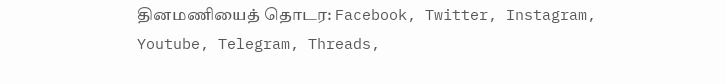தினமணியைத் தொடர: Facebook, Twitter, Instagram, Youtube, Telegram, Threads,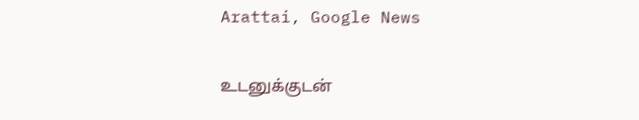Arattai, Google News

உடனுக்குடன்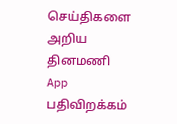செய்திகளை அறிய தினமணி App பதிவிறக்கம்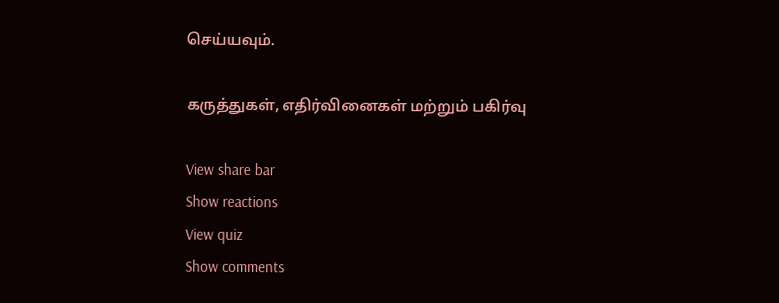செய்யவும்.

கருத்துகள், எதிர்வினைகள் மற்றும் பகிர்வு

View share bar
Show reactions
View quiz
Show comments